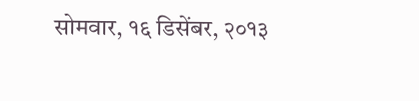सोमवार, १६ डिसेंबर, २०१३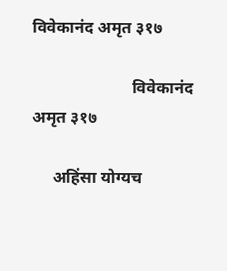विवेकानंद अमृत ३१७

                        विवेकानंद अमृत ३१७

     अहिंसा योग्यच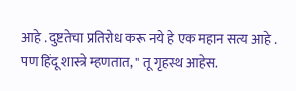आहे . दुष्टतेचा प्रतिरोध करू नये हे एक महान सत्य आहे . पण हिंदू शास्त्रे म्हणतात, " तू गृहस्थ आहेस.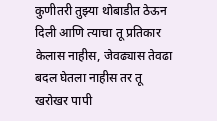कुणीतरी तुझ्या थोबाडीत ठेऊन दिली आणि त्याचा तू प्रतिकार केलास नाहीस, जेवढ्यास तेवढा बदल घेतला नाहीस तर तू खरोखर पापी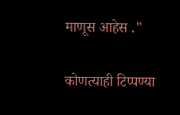माणूस आहेस ."

कोणत्याही टिप्पण्‍या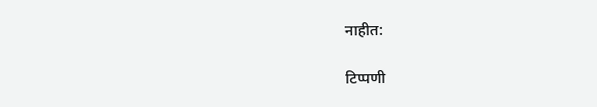नाहीत:

टिप्पणी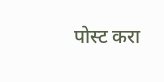पोस्ट करा